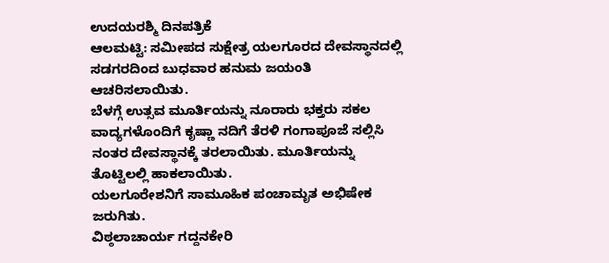ಉದಯರಶ್ಮಿ ದಿನಪತ್ರಿಕೆ
ಆಲಮಟ್ಟಿ: ಸಮೀಪದ ಸುಕ್ಷೇತ್ರ ಯಲಗೂರದ ದೇವಸ್ಥಾನದಲ್ಲಿ ಸಡಗರದಿಂದ ಬುಧವಾರ ಹನುಮ ಜಯಂತಿ ಆಚರಿಸಲಾಯಿತು.
ಬೆಳಗ್ಗೆ ಉತ್ಸವ ಮೂರ್ತಿಯನ್ನು ನೂರಾರು ಭಕ್ತರು ಸಕಲ ವಾದ್ಯಗಳೊಂದಿಗೆ ಕೃಷ್ಣಾ ನದಿಗೆ ತೆರಳಿ ಗಂಗಾಪೂಜೆ ಸಲ್ಲಿಸಿ ನಂತರ ದೇವಸ್ಥಾನಕ್ಕೆ ತರಲಾಯಿತು. ಮೂರ್ತಿಯನ್ನು ತೊಟ್ಟಿಲಲ್ಲಿ ಹಾಕಲಾಯಿತು.
ಯಲಗೂರೇಶನಿಗೆ ಸಾಮೂಹಿಕ ಪಂಚಾಮೃತ ಅಭಿಷೇಕ ಜರುಗಿತು.
ವಿಠ್ಠಲಾಚಾರ್ಯ ಗದ್ದನಕೇರಿ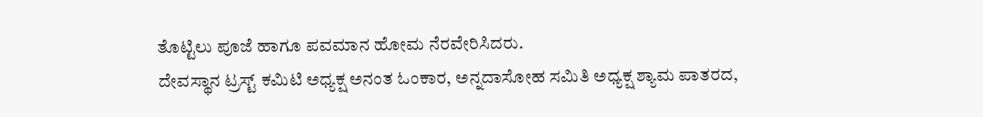ತೊಟ್ಟಿಲು ಪೂಜೆ ಹಾಗೂ ಪವಮಾನ ಹೋಮ ನೆರವೇರಿಸಿದರು.
ದೇವಸ್ಥಾನ ಟ್ರಸ್ಟ್ ಕಮಿಟಿ ಅಧ್ಯಕ್ಷ ಅನಂತ ಓಂಕಾರ, ಅನ್ನದಾಸೋಹ ಸಮಿತಿ ಅಧ್ಯಕ್ಷ ಶ್ಯಾಮ ಪಾತರದ,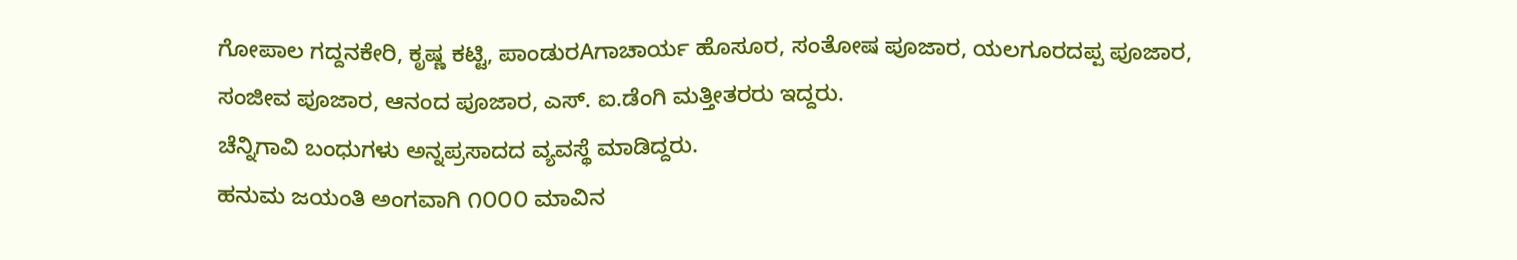ಗೋಪಾಲ ಗದ್ದನಕೇರಿ, ಕೃಷ್ಣ ಕಟ್ಟಿ, ಪಾಂಡುರAಗಾಚಾರ್ಯ ಹೊಸೂರ, ಸಂತೋಷ ಪೂಜಾರ, ಯಲಗೂರದಪ್ಪ ಪೂಜಾರ, ಸಂಜೀವ ಪೂಜಾರ, ಆನಂದ ಪೂಜಾರ, ಎಸ್. ಐ.ಡೆಂಗಿ ಮತ್ತೀತರರು ಇದ್ದರು.
ಚೆನ್ನಿಗಾವಿ ಬಂಧುಗಳು ಅನ್ನಪ್ರಸಾದದ ವ್ಯವಸ್ಥೆ ಮಾಡಿದ್ದರು.
ಹನುಮ ಜಯಂತಿ ಅಂಗವಾಗಿ ೧೦೦೦ ಮಾವಿನ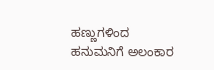ಹಣ್ಣುಗಳಿಂದ ಹನುಮನಿಗೆ ಅಲಂಕಾರ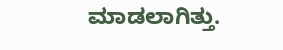ಮಾಡಲಾಗಿತ್ತು.